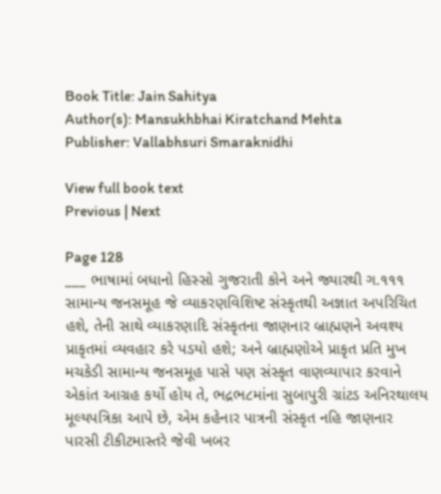Book Title: Jain Sahitya
Author(s): Mansukhbhai Kiratchand Mehta
Publisher: Vallabhsuri Smaraknidhi

View full book text
Previous | Next

Page 128
___ ભાષામાં બધાનો હિસ્સો ગુજરાતી કોને અને જ્યારથી ગ.૧૧૧ સામાન્ય જનસમૂહ જે વ્યાકરણવિશિષ્ટ સંસ્કૃતથી અજ્ઞાત અપરિચિત હશે, તેની સાથે વ્યાકરણાદિ સંસ્કૃતના જાણનાર બ્રાહ્મણને અવશ્ય પ્રાકૃતમાં વ્યવહાર કરે પડયો હશે; અને બ્રાહ્મણોએ પ્રાકૃત પ્રતિ મુખ મચકેડી સામાન્ય જનસમૂહ પાસે પણ સંસ્કૃત વાણવ્યાપાર કરવાને એકાંત આગ્રહ કર્યો હોય તે, ભદ્રભ૮માંના સુબાપુરી ગ્રાંટડ અનિરથાલય મૂલ્યપત્રિકા આપે છે, એમ કહેનાર પાત્રની સંસ્કૃત નહિ જાણનાર પારસી ટીકીટમાસ્તરે જેવી ખબર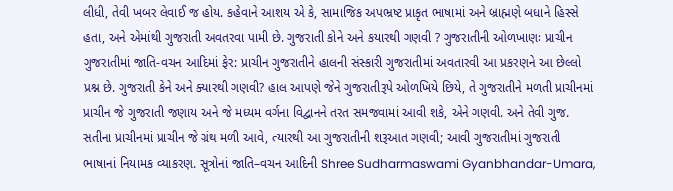લીધી, તેવી ખબર લેવાઈ જ હોય. કહેવાને આશય એ કે, સામાજિક અપભ્રષ્ટ પ્રાકૃત ભાષામાં અને બ્રાહ્મણે બધાને હિસ્સે હતા, અને એમાંથી ગુજરાતી અવતરવા પામી છે. ગુજરાતી કોને અને કયારથી ગણવી ? ગુજરાતીની ઓળખાણઃ પ્રાચીન ગુજરાતીમાં જાતિ-વચન આદિમાં ફેર: પ્રાચીન ગુજરાતીને હાલની સંસ્કારી ગુજરાતીમાં અવતારવી આ પ્રકરણને આ છેલ્લો પ્રશ્ન છે. ગુજરાતી કેને અને ક્યારથી ગણવી? હાલ આપણે જેને ગુજરાતીરૂપે ઓળખિયે છિયે, તે ગુજરાતીને મળતી પ્રાચીનમાં પ્રાચીન જે ગુજરાતી જણાય અને જે મધ્યમ વર્ગના વિદ્વાનને તરત સમજવામાં આવી શકે, એને ગણવી. અને તેવી ગુજ. સતીના પ્રાચીનમાં પ્રાચીન જે ગ્રંથ મળી આવે, ત્યારથી આ ગુજરાતીની શરૂઆત ગણવી; આવી ગુજરાતીમાં ગુજરાતી ભાષાનાં નિયામક વ્યાકરણ. સૂત્રોનાં જાતિ–વચન આદિની Shree Sudharmaswami Gyanbhandar-Umara,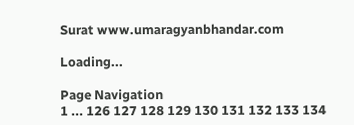Surat www.umaragyanbhandar.com

Loading...

Page Navigation
1 ... 126 127 128 129 130 131 132 133 134